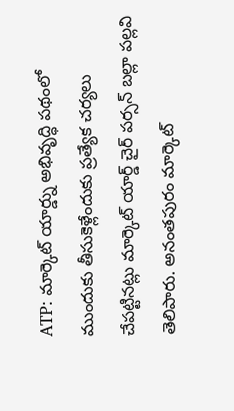ATP: మార్కెట్ యార్డ్ను అభివృద్ధి పథంలో ముందుకు తీసుకెళ్లేందుకు ప్రత్యేక చర్యలు చేపట్టినట్లు మార్కెట్ యార్డ్ చైర్ పర్సన్ బల్లా పల్లవి తెలిపారు. అనంతపురం మార్కెట్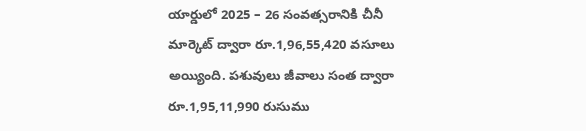యార్డులో 2025 – 26 సంవత్సరానికి చీనీ మార్కెట్ ద్వారా రూ.1,96,55,420 వసూలు అయ్యింది. పశువులు జీవాలు సంత ద్వారా రూ.1,95,11,990 రుసుము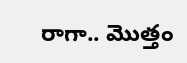రాగా.. మొత్తం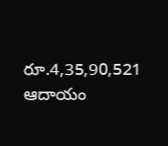రూ.4,35,90,521 ఆదాయం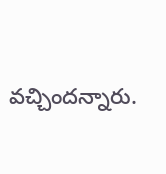వచ్చిందన్నారు.